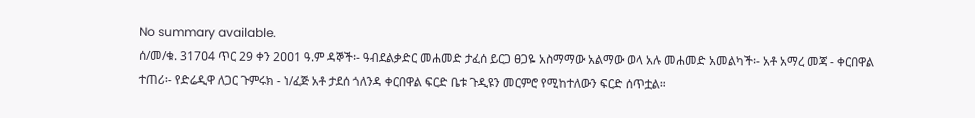No summary available.
ሰ/መ/ቁ. 317ዐ4 ጥር 29 ቀን 2ዐዐ1 ዓ.ም ዳኞች፡- ዓብደልቃድር መሐመድ ታፈሰ ይርጋ ፀጋዬ አስማማው አልማው ወላ አሉ መሐመድ አመልካች፡- አቶ አማረ መጃ - ቀርበዋል ተጠሪ፡- የድሬዲዋ ለጋር ጉምሩክ - ነ/ፈጅ አቶ ታደሰ ጎለንዳ ቀርበዋል ፍርድ ቤቱ ጉዲዩን መርምሮ የሚከተለውን ፍርድ ሰጥቷል።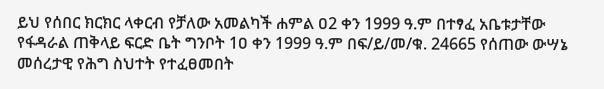ይህ የሰበር ክርክር ላቀርብ የቻለው አመልካች ሐምል ዐ2 ቀን 1999 ዓ.ም በተፃፈ አቤቱታቸው የፋዳራል ጠቅላይ ፍርድ ቤት ግንቦት 1ዐ ቀን 1999 ዓ.ም በፍ/ይ/መ/ቁ. 24665 የሰጠው ውሣኔ መሰረታዊ የሕግ ስህተት የተፈፀመበት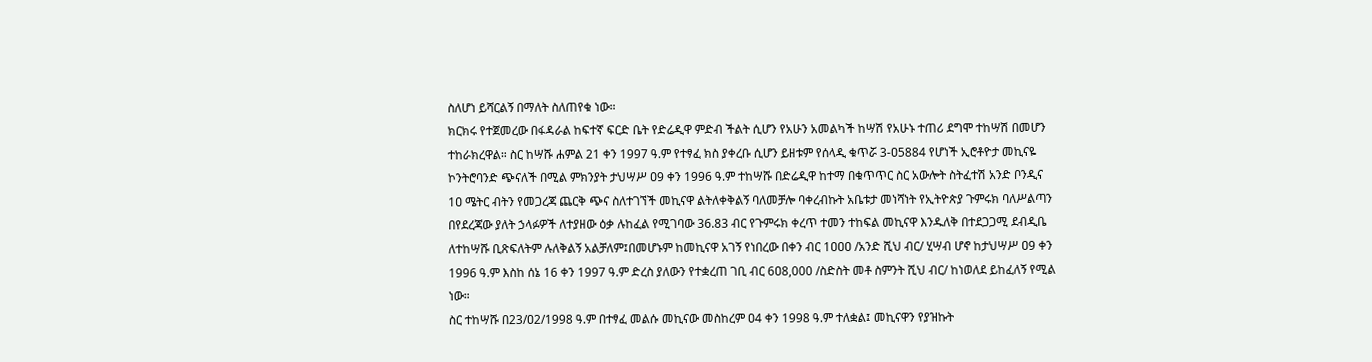ስለሆነ ይሻርልኝ በማለት ስለጠየቁ ነው።
ክርክሩ የተጀመረው በፋዳራል ከፍተኛ ፍርድ ቤት የድሬዲዋ ምድብ ችልት ሲሆን የአሁን አመልካች ከሣሽ የአሁኑ ተጠሪ ደግሞ ተከሣሽ በመሆን ተከራክረዋል። ስር ከሣሹ ሐምል 21 ቀን 1997 ዓ.ም የተፃፈ ክስ ያቀረቡ ሲሆን ይዘቱም የሰላዲ ቁጥሯ 3-ዐ5884 የሆነች ኢሮቶዮታ መኪናዬ ኮንትሮባንድ ጭናለች በሚል ምክንያት ታህሣሥ ዐ9 ቀን 1996 ዓ.ም ተከሣሹ በድሬዲዋ ከተማ በቁጥጥር ስር አውሎት ስትፈተሽ አንድ ቦንዲና 1ዐ ሜትር ብትን የመጋረጃ ጨርቅ ጭና ስለተገኘች መኪናዋ ልትለቀቅልኝ ባለመቻሎ ባቀረብኩት አቤቱታ መነሻነት የኢትዮጵያ ጉምሩክ ባለሥልጣን በየደረጃው ያለት ኃላፉዎች ለተያዘው ዕቃ ሉከፈል የሚገባው 36.83 ብር የጉምሩክ ቀረጥ ተመን ተከፍል መኪናዋ እንዱለቅ በተደጋጋሚ ደብዲቤ ለተከሣሹ ቢጽፍለትም ሉለቅልኝ አልቻለም፤በመሆኑም ከመኪናዋ አገኝ የነበረው በቀን ብር 1ዐዐዐ /አንድ ሺህ ብር/ ሂሣብ ሆኖ ከታህሣሥ ዐ9 ቀን 1996 ዓ.ም እስከ ሰኔ 16 ቀን 1997 ዓ.ም ድረስ ያለውን የተቋረጠ ገቢ ብር 6ዐ8,000 /ስድስት መቶ ስምንት ሺህ ብር/ ከነወለደ ይከፈለኝ የሚል ነው።
ስር ተከሣሹ በ23/ዐ2/1998 ዓ.ም በተፃፈ መልሱ መኪናው መስከረም ዐ4 ቀን 1998 ዓ.ም ተለቋል፤ መኪናዋን የያዝኩት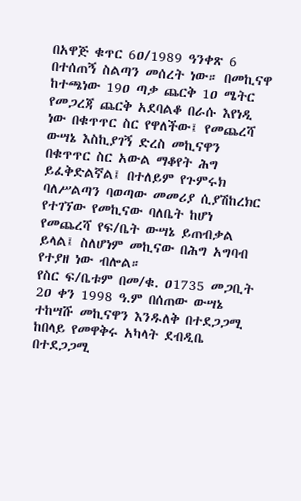በአዋጅ ቁጥር 6ዐ/1989 ዓንቀጽ 6 በተሰጠኝ ስልጣን መሰረት ነው። በመኪናዋ ከተጫነው 19ዐ ጣቃ ጨርቅ 1ዐ ሜትር የመጋረጃ ጨርቅ አደባልቆ በራሱ እየነዲ ነው በቁጥጥር ስር የዋለችው፤ የመጨረሻ ውሣኔ እስኪያገኝ ድረስ መኪናዋን በቁጥጥር ስር አውል ማቆየት ሕግ ይፈቅድልኛል፤ በተለይም የጉምሩክ ባለሥልጣን ባወጣው መመሪያ ሲያሽከረክር የተገኘው የመኪናው ባለቤት ከሆነ የመጨረሻ የፍ/ቤት ውሣኔ ይጠብቃል ይላል፤ ስለሆነም መኪናው በሕግ አግባብ የተያዘ ነው ብሎል።
የስር ፍ/ቤቱም በመ/ቁ. ዐ1735 መጋቢት 2ዐ ቀን 1998 ዓ.ም በሰጠው ውሣኔ ተከሣሹ መኪናዋን እንዱለቅ በተደጋጋሚ ከበላይ የመዋቅሩ አካላት ደብዲቤ በተደጋጋሚ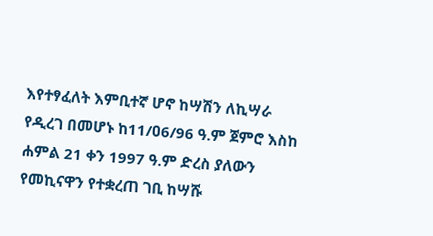እየተፃፈለት እምቢተኛ ሆኖ ከሣሽን ለኪሣራ የዲረገ በመሆኑ ከ11/ዐ6/96 ዓ.ም ጀምሮ እስከ ሐምል 21 ቀን 1997 ዓ.ም ድረስ ያለውን የመኪናዋን የተቋረጠ ገቢ ከሣሹ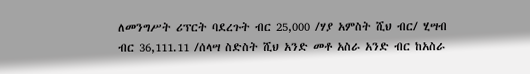ለመንግሥት ሪፕርት ባደረጉት ብር 25,000 /ሃያ አምስት ሺህ ብር/ ሂሣብ ብር 36,111.11 /ሰላሣ ስድስት ሺህ አንድ መቶ አስራ አንድ ብር ከአስራ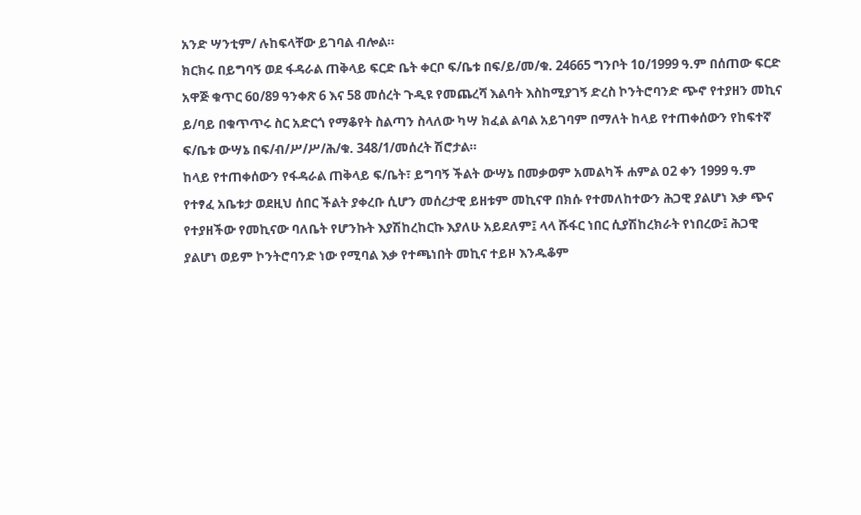አንድ ሣንቲም/ ሉከፍላቸው ይገባል ብሎል።
ክርክሩ በይግባኝ ወደ ፋዳራል ጠቅላይ ፍርድ ቤት ቀርቦ ፍ/ቤቱ በፍ/ይ/መ/ቁ. 24665 ግንቦት 1ዐ/1999 ዓ.ም በሰጠው ፍርድ አዋጅ ቁጥር 6ዐ/89 ዓንቀጽ 6 እና 58 መሰረት ጉዲዩ የመጨረሻ እልባት እስከሚያገኝ ድረስ ኮንትሮባንድ ጭኖ የተያዘን መኪና ይ/ባይ በቁጥጥሩ ስር አድርጎ የማቆየት ስልጣን ስላለው ካሣ ክፈል ልባል አይገባም በማለት ከላይ የተጠቀሰውን የከፍተኛ ፍ/ቤቱ ውሣኔ በፍ/ብ/ሥ/ሥ/ሕ/ቁ. 348/1/መሰረት ሽሮታል።
ከላይ የተጠቀሰውን የፋዳራል ጠቅላይ ፍ/ቤት፣ ይግባኝ ችልት ውሣኔ በመቃወም አመልካች ሐምል ዐ2 ቀን 1999 ዓ.ም የተፃፈ አቤቱታ ወደዚህ ሰበር ችልት ያቀረቡ ሲሆን መሰረታዊ ይዘቱም መኪናዋ በክሱ የተመለከተውን ሕጋዊ ያልሆነ እቃ ጭና የተያዘችው የመኪናው ባለቤት የሆንኩት እያሽከረከርኩ እያለሁ አይደለም፤ ላላ ሹፋር ነበር ሲያሽከረክራት የነበረው፤ ሕጋዊ ያልሆነ ወይም ኮንትሮባንድ ነው የሚባል እቃ የተጫነበት መኪና ተይዞ እንዱቆም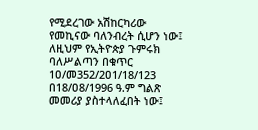የሚደረገው አሽከርካሪው የመኪናው ባለንብረት ሲሆን ነው፤ ለዚህም የኢትዮጵያ ጉምሩክ ባለሥልጣን በቁጥር 1ዐ/መ352/2ዐ1/18/123 በ18/ዐ8/1996 ዓ.ም ግልጽ መመሪያ ያስተላለፈበት ነው፤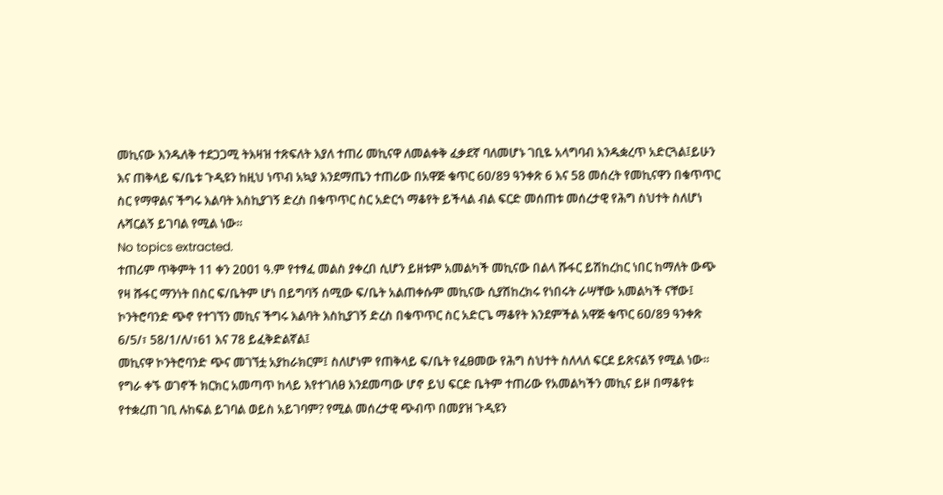መኪናው እንዱለቅ ተደጋጋሚ ትእዛዝ ተጽፍለት እያለ ተጠሪ መኪናዋ ለመልቀቅ ፈቃደኛ ባለመሆኑ ገቢዬ አላግባብ እንዱቋረጥ አድርጓል፤ይሁን እና ጠቅላይ ፍ/ቤቱ ጉዲዩን ከዚህ ነጥብ አኳያ እንደማጤን ተጠሪው በአዋጅ ቁጥር 6ዐ/89 ዓንቀጽ 6 እና 58 መሰረት የመኪናዋን በቁጥጥር ስር የማዋልና ችግሩ እልባት እስኪያገኝ ድረስ በቁጥጥር ስር አድርጎ ማቆየት ይችላል ብል ፍርድ መሰጠቱ መሰረታዊ የሕግ ስህተት ስለሆነ ሉሻርልኝ ይገባል የሚል ነው።
No topics extracted.
ተጠሪም ጥቅምት 11 ቀን 2ዐዐ1 ዓ.ም የተፃፈ መልስ ያቀረበ ሲሆን ይዘቱም አመልካች መኪናው በልላ ሹፋር ይሽከረከር ነበር ከማለት ውጭ የዛ ሹፋር ማንነት በስር ፍ/ቤትም ሆነ በይግባኝ ሰሚው ፍ/ቤት አልጠቀሱም መኪናው ሲያሽከረክሩ የነበሩት ራሣቸው አመልካች ናቸው፤ ኮንትሮባንድ ጭኖ የተገኘን መኪና ችግሩ እልባት እስኪያገኝ ድረስ በቁጥጥር ስር አድርጌ ማቆየት እንደምችል አዋጅ ቁጥር 6ዐ/89 ዓንቀጽ 6/5/፣ 58/1/ለ/፣61 እና 78 ይፈቅድልኛል፤
መኪናዋ ኮንትሮባንድ ጭና መገኘቷ አያከራክርም፤ ስለሆነም የጠቅላይ ፍ/ቤት የፈፀመው የሕግ ስህተት ስለላለ ፍርደ ይጽናልኝ የሚል ነው።
የግራ ቀኙ ወገኖች ክርክር አመጣጥ ከላይ እየተገለፀ እንደመጣው ሆኖ ይህ ፍርድ ቤትም ተጠሪው የአመልካችን መኪና ይዞ በማቆየቱ የተቋረጠ ገቢ ሉከፍል ይገባል ወይስ አይገባም? የሚል መሰረታዊ ጭብጥ በመያዝ ጉዲዩን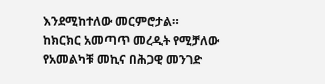እንደሚከተለው መርምሮታል።
ከክርክር አመጣጥ መረዲት የሚቻለው የአመልካቹ መኪና በሕጋዊ መንገድ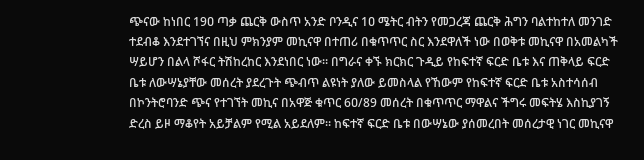ጭናው ከነበር 19ዐ ጣቃ ጨርቅ ውስጥ አንድ ቦንዲና 1ዐ ሜትር ብትን የመጋረጃ ጨርቅ ሕግን ባልተከተለ መንገድ ተደብቆ እንደተገኘና በዚህ ምክንያም መኪናዋ በተጠሪ በቁጥጥር ስር እንደዋለች ነው በወቅቱ መኪናዋ በአመልካች ሣይሆን በልላ ሾፋር ትሽከረከር እንደነበር ነው። በግራና ቀኙ ክርክር ጉዲይ የከፍተኛ ፍርድ ቤቱ እና ጠቅላይ ፍርድ ቤቱ ለውሣኔያቸው መሰረት ያደረጉት ጭብጥ ልዩነት ያለው ይመስላል የኸውም የከፍተኛ ፍርድ ቤቱ አስተሳሰብ በኮንትሮባንድ ጭና የተገኘት መኪና በአዋጅ ቁጥር 6ዐ/89 መሰረት በቁጥጥር ማዋልና ችግሩ መፍትሄ እስኪያገኝ ድረስ ይዞ ማቆየት አይቻልም የሚል አይደለም። ከፍተኛ ፍርድ ቤቱ በውሣኔው ያሰመረበት መሰረታዊ ነገር መኪናዋ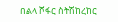በልላ ሾፋር ስትሽከረከር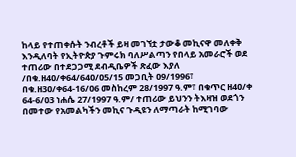ከላይ የተጠቀሱት ንብረቶች ይዛ መገኘቷ ታውቆ መኪናዋ መለቀቅ እንዲለባት የኢትዮጵያ ጉምሩክ ባለሥልጣን የበላይ አመራሮች ወደ ተጠሪው በተደጋጋሚ ደብዲቤዎች ጽፈው እያለ /በቁ.ዘ4ዐ/ቀ64/64ዐ/ዐ5/15 መጋቢት ዐ9/1996፣ በቁ.ዘ3ዐ/ቀ64-16/ዐ6 መስከረም 28/1997 ዓ.ም፣ በቁጥር ዘ4ዐ/ቀ 64-6/ዐ3 ነሐሴ 27/1997 ዓ.ም/ ተጠሪው ይህንን ትእዛዝ ወደጎን በመተው የአመልካችን መኪና ጉዲዩን ለማጣራት ከሚገባው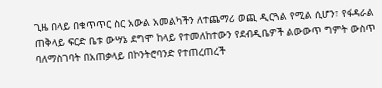ጊዜ በላይ በቁጥጥር ስር አውል አመልካችን ለተጨማሪ ወጪ ዲርጓል የሚል ሲሆን፣ የፋዳራል ጠቅላይ ፍርድ ቤቱ ውሣኔ ደግሞ ከላይ የተመለከተውን የደብዲቤዎች ልውውጥ ግምት ውስጥ ባለማስገባት በአጠቃላይ በኮንትሮባንድ የተጠረጠረች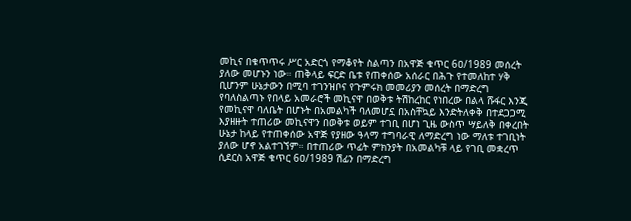መኪና በቁጥጥሩ ሥር አድርጎ የማቆየት ስልጣን በአዋጅ ቁጥር 6ዐ/1989 መሰረት ያለው መሆኑን ነው። ጠቅላይ ፍርድ ቤቱ የጠቀሰው አሰራር በሕጉ የተመለከተ ሃቅ ቢሆንም ሁኔታውን በሚባ ተገንዝቦና የጉምሩክ መመሪያን መሰረት በማድረግ የባለስልጣኑ የበላይ አመራሮች መኪናዋ በወቅቱ ትሽከረከር የነበረው በልላ ሹፋር እንጂ የመኪናዋ ባለቤት በሆኑት በአመልካች ባለመሆኗ በአስቸኳይ እንድትለቀቅ በተደጋጋሚ እያዘዙት ተጠሪው መኪናዋን በወቅቱ ወይም ተገቢ በሆነ ጊዜ ውስጥ ሣይለቅ በቀረበት ሁኔታ ከላይ የተጠቀሰው አዋጅ የያዘው ዓላማ ተግባራዊ ለማድረግ ነው ማለቱ ተገቢነት ያለው ሆኖ አልተገኘም። በተጠሪው ጥፊት ምክንያት በአመልካቹ ላይ የገቢ መቋረጥ ሲደርስ አዋጅ ቁጥር 6ዐ/1989 ሽፊን በማድረግ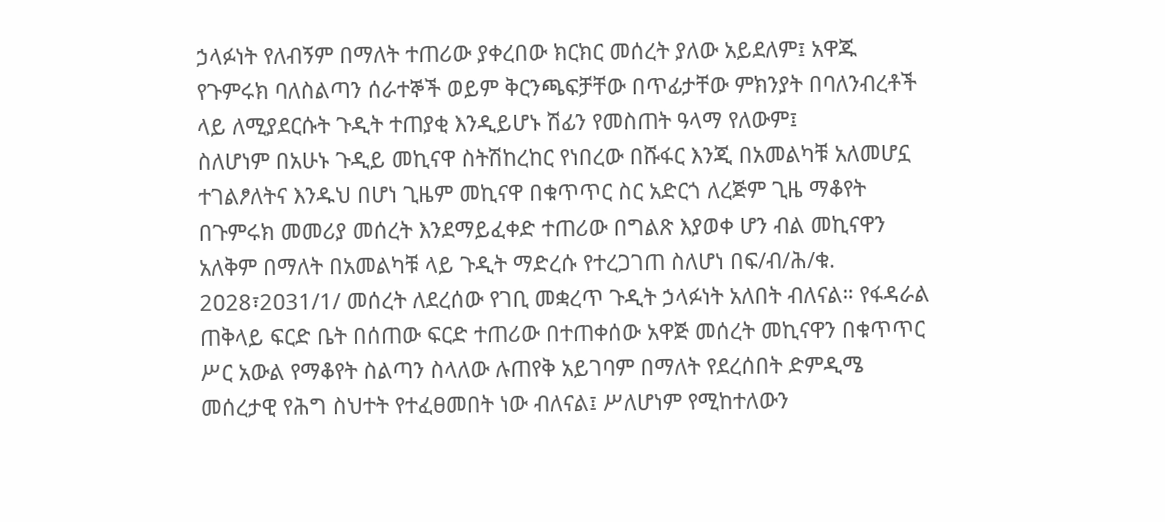ኃላፉነት የለብኝም በማለት ተጠሪው ያቀረበው ክርክር መሰረት ያለው አይደለም፤ አዋጁ የጉምሩክ ባለስልጣን ሰራተኞች ወይም ቅርንጫፍቻቸው በጥፊታቸው ምክንያት በባለንብረቶች ላይ ለሚያደርሱት ጉዲት ተጠያቂ እንዲይሆኑ ሽፊን የመስጠት ዓላማ የለውም፤
ስለሆነም በአሁኑ ጉዲይ መኪናዋ ስትሽከረከር የነበረው በሹፋር እንጂ በአመልካቹ አለመሆኗ ተገልፆለትና እንዱህ በሆነ ጊዜም መኪናዋ በቁጥጥር ስር አድርጎ ለረጅም ጊዜ ማቆየት በጉምሩክ መመሪያ መሰረት እንደማይፈቀድ ተጠሪው በግልጽ እያወቀ ሆን ብል መኪናዋን አለቅም በማለት በአመልካቹ ላይ ጉዲት ማድረሱ የተረጋገጠ ስለሆነ በፍ/ብ/ሕ/ቁ.
2ዐ28፣2ዐ31/1/ መሰረት ለደረሰው የገቢ መቋረጥ ጉዲት ኃላፉነት አለበት ብለናል። የፋዳራል ጠቅላይ ፍርድ ቤት በሰጠው ፍርድ ተጠሪው በተጠቀሰው አዋጅ መሰረት መኪናዋን በቁጥጥር ሥር አውል የማቆየት ስልጣን ስላለው ሉጠየቅ አይገባም በማለት የደረሰበት ድምዲሜ መሰረታዊ የሕግ ስህተት የተፈፀመበት ነው ብለናል፤ ሥለሆነም የሚከተለውን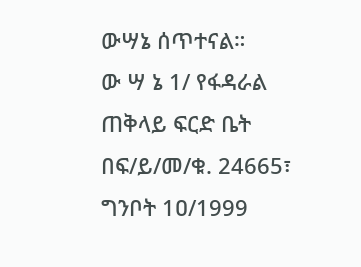ውሣኔ ሰጥተናል።
ው ሣ ኔ 1/ የፋዳራል ጠቅላይ ፍርድ ቤት በፍ/ይ/መ/ቁ. 24665፣ ግንቦት 1ዐ/1999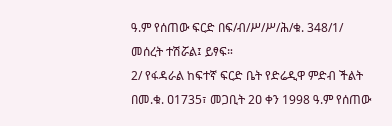ዓ.ም የሰጠው ፍርድ በፍ/ብ/ሥ/ሥ/ሕ/ቁ. 348/1/ መሰረት ተሽሯል፤ ይፃፍ።
2/ የፋዳራል ከፍተኛ ፍርድ ቤት የድሬዲዋ ምድብ ችልት በመ.ቁ. ዐ1735፣ መጋቢት 2ዐ ቀን 1998 ዓ.ም የሰጠው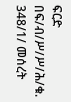ፍርድ በፍ/ብ/ሥ/ሥ/ሕ/ቁ. 348/1/ መሰረት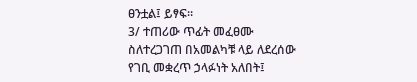ፀንቷል፤ ይፃፍ።
3/ ተጠሪው ጥፊት መፈፀሙ ስለተረጋገጠ በአመልካቹ ላይ ለደረሰው የገቢ መቋረጥ ኃላፉነት አለበት፤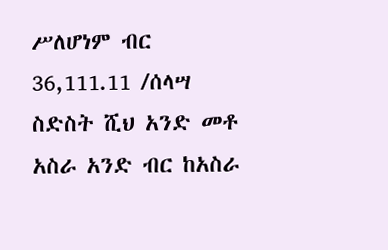ሥለሆነም ብር 36,111.11 /ሰላሣ ስድስት ሺህ አንድ መቶ አስራ አንድ ብር ከአስራ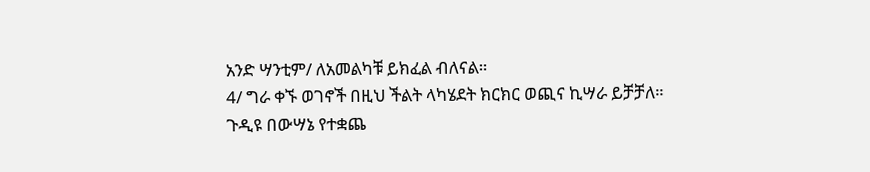አንድ ሣንቲም/ ለአመልካቹ ይክፈል ብለናል።
4/ ግራ ቀኙ ወገኖች በዚህ ችልት ላካሄደት ክርክር ወጪና ኪሣራ ይቻቻለ።
ጉዲዩ በውሣኔ የተቋጨ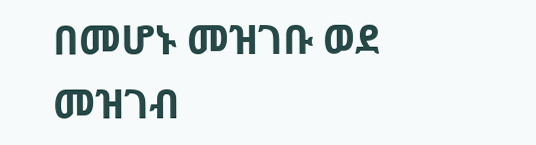በመሆኑ መዝገቡ ወደ መዝገብ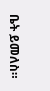ቤት ይመለስ።